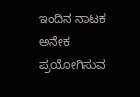ಇಂದಿನ ನಾಟಕ
ಅನೇಕ
ಪ್ರಯೋಗಿಸುವ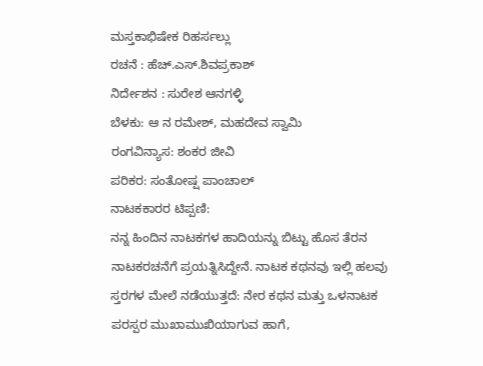ಮಸ್ತಕಾಭಿಷೇಕ ರಿಹರ್ಸಲ್ಲು
ರಚನೆ : ಹೆಚ್.ಎಸ್.ಶಿವಪ್ರಕಾಶ್
ನಿರ್ದೇಶನ : ಸುರೇಶ ಆನಗಳ್ಳಿ
ಬೆಳಕು: ಆ ನ ರಮೇಶ್, ಮಹದೇವ ಸ್ವಾಮಿ
ರಂಗವಿನ್ಯಾಸ: ಶಂಕರ ಜೀವಿ
ಪರಿಕರ: ಸಂತೋಷ್ಷ ಪಾಂಚಾಲ್
ನಾಟಕಕಾರರ ಟಿಪ್ಪಣಿ:
ನನ್ನ ಹಿಂದಿನ ನಾಟಕಗಳ ಹಾದಿಯನ್ನು ಬಿಟ್ಟು ಹೊಸ ತೆರನ ನಾಟಕರಚನೆಗೆ ಪ್ರಯತ್ನಿಸಿದ್ದೇನೆ. ನಾಟಕ ಕಥನವು ಇಲ್ಲಿ ಹಲವು ಸ್ತರಗಳ ಮೇಲೆ ನಡೆಯುತ್ತದೆ: ನೇರ ಕಥನ ಮತ್ತು ಒಳನಾಟಕ ಪರಸ್ಪರ ಮುಖಾಮುಖಿಯಾಗುವ ಹಾಗೆ,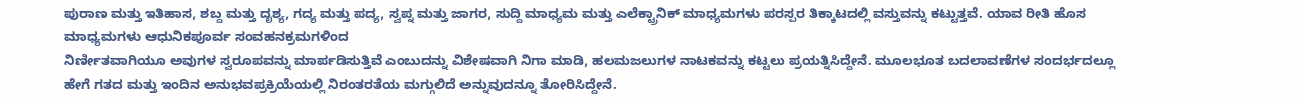ಪುರಾಣ ಮತ್ತು ಇತಿಹಾಸ, ಶಬ್ದ ಮತ್ತು ದೃಶ್ಯ, ಗದ್ಯ ಮತ್ತು ಪದ್ಯ, ಸ್ವಪ್ನ ಮತ್ತು ಜಾಗರ, ಸುದ್ದಿ ಮಾಧ್ಯಮ ಮತ್ತು ಎಲೆಕ್ಟ್ರಾನಿಕ್ ಮಾಧ್ಯಮಗಳು ಪರಸ್ಪರ ತಿಕ್ಕಾಟದಲ್ಲಿ ವಸ್ತುವನ್ನು ಕಟ್ಟುತ್ತವೆ. ಯಾವ ರೀತಿ ಹೊಸ ಮಾಧ್ಯಮಗಳು ಆಧುನಿಕಪೂರ್ವ ಸಂವಹನಕ್ರಮಗಳಿಂದ
ನಿರ್ಣೀತವಾಗಿಯೂ ಅವುಗಳ ಸ್ವರೂಪವನ್ನು ಮಾರ್ಪಡಿಸುತ್ತಿವೆ ಎಂಬುದನ್ನು ವಿಶೇಷವಾಗಿ ನಿಗಾ ಮಾಡಿ, ಹಲಮಜಲುಗಳ ನಾಟಕವನ್ನು ಕಟ್ಟಲು ಪ್ರಯತ್ನಿಸಿದ್ದೇನೆ. ಮೂಲಭೂತ ಬದಲಾವಣೆಗಳ ಸಂದರ್ಭದಲ್ಲೂ ಹೇಗೆ ಗತದ ಮತ್ತು ಇಂದಿನ ಅನುಭವಪ್ರಕ್ರಿಯೆಯಲ್ಲಿ ನಿರಂತರತೆಯ ಮಗ್ಗುಲಿದೆ ಅನ್ನುವುದನ್ನೂ ತೋರಿಸಿದ್ದೇನೆ.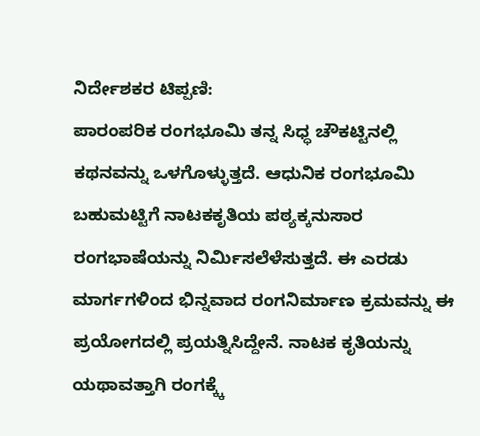ನಿರ್ದೇಶಕರ ಟಿಪ್ಪಣಿ:
ಪಾರಂಪರಿಕ ರಂಗಭೂಮಿ ತನ್ನ ಸಿಧ್ಧ ಚೌಕಟ್ಟಿನಲ್ಲಿ ಕಥನವನ್ನು ಒಳಗೊಳ್ಳುತ್ತದೆ. ಆಧುನಿಕ ರಂಗಭೂಮಿ ಬಹುಮಟ್ಟಿಗೆ ನಾಟಕಕೃತಿಯ ಪಠ್ಯಕ್ಕನುಸಾರ ರಂಗಭಾಷೆಯನ್ನು ನಿರ್ಮಿಸಲೆಳೆಸುತ್ತದೆ. ಈ ಎರಡು ಮಾರ್ಗಗಳಿಂದ ಭಿನ್ನವಾದ ರಂಗನಿರ್ಮಾಣ ಕ್ರಮವನ್ನು ಈ ಪ್ರಯೋಗದಲ್ಲಿ ಪ್ರಯತ್ನಿಸಿದ್ದೇನೆ. ನಾಟಕ ಕೃತಿಯನ್ನು ಯಥಾವತ್ತಾಗಿ ರಂಗಕ್ಕ್ಕೆ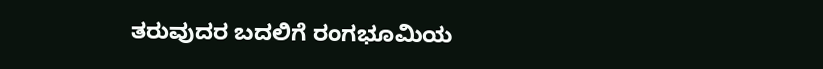ತರುವುದರ ಬದಲಿಗೆ ರಂಗಭೂಮಿಯ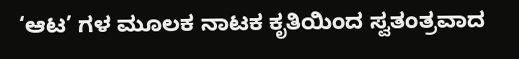‘ಆಟ’ ಗಳ ಮೂಲಕ ನಾಟಕ ಕೃತಿಯಿಂದ ಸ್ವತಂತ್ರವಾದ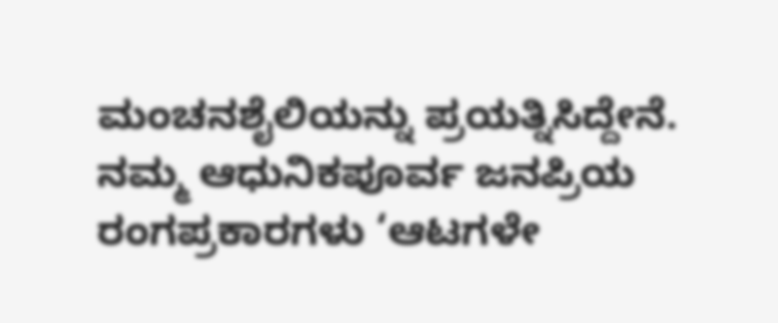ಮಂಚನಶೈಲಿಯನ್ನು ಪ್ರಯತ್ನಿಸಿದ್ದೇನೆ. ನಮ್ಮ ಆಧುನಿಕಪೂರ್ವ ಜನಪ್ರಿಯ ರಂಗಪ್ರಕಾರಗಳು ‘ಆಟಗಳೇ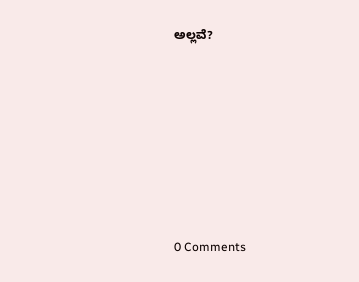ಅಲ್ಲವೆ?







0 Comments